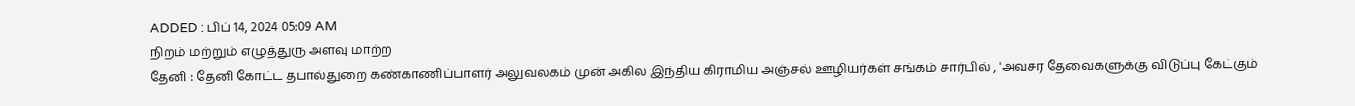ADDED : பிப் 14, 2024 05:09 AM
நிறம் மற்றும் எழுத்துரு அளவு மாற்ற
தேனி : தேனி கோட்ட தபால்துறை கண்காணிப்பாளர் அலுவலகம் முன் அகில இந்திய கிராமிய அஞ்சல் ஊழியர்கள் சங்கம் சார்பில் , 'அவசர தேவைகளுக்கு விடுப்பு கேட்கும்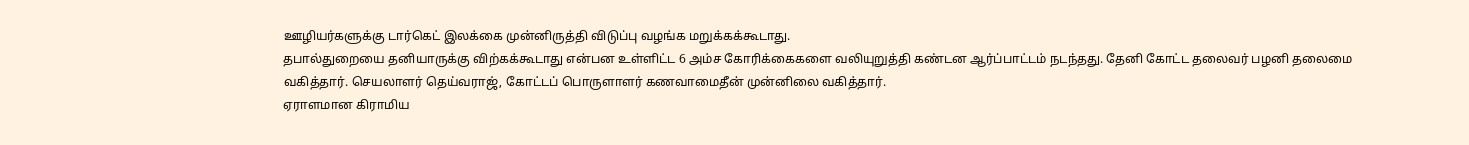ஊழியர்களுக்கு டார்கெட் இலக்கை முன்னிருத்தி விடுப்பு வழங்க மறுக்கக்கூடாது.
தபால்துறையை தனியாருக்கு விற்கக்கூடாது என்பன உள்ளிட்ட 6 அம்ச கோரிக்கைகளை வலியுறுத்தி கண்டன ஆர்ப்பாட்டம் நடந்தது. தேனி கோட்ட தலைவர் பழனி தலைமை வகித்தார். செயலாளர் தெய்வராஜ், கோட்டப் பொருளாளர் கணவாமைதீன் முன்னிலை வகித்தார்.
ஏராளமான கிராமிய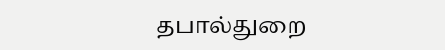தபால்துறை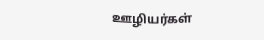ஊழியர்கள்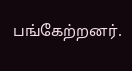பங்கேற்றனர்.